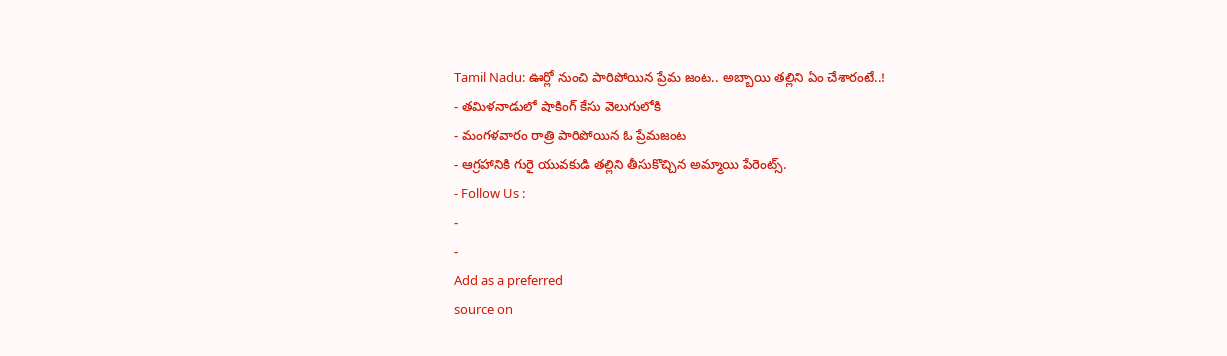Tamil Nadu: ఊర్లో నుంచి పారిపోయిన ప్రేమ జంట.. అబ్బాయి తల్లిని ఏం చేశారంటే..!
- తమిళనాడులో షాకింగ్ కేసు వెలుగులోకి
- మంగళవారం రాత్రి పారిపోయిన ఓ ప్రేమజంట
- ఆగ్రహానికి గురై యువకుడి తల్లిని తీసుకొచ్చిన అమ్మాయి పేరెంట్స్.
- Follow Us :
-
-
Add as a preferred
source on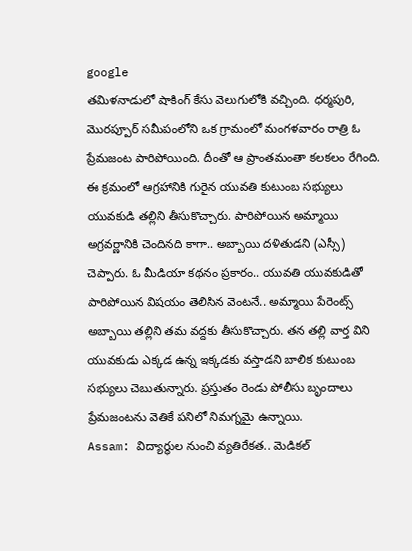google
తమిళనాడులో షాకింగ్ కేసు వెలుగులోకి వచ్చింది. ధర్మపురి, మొరప్పూర్ సమీపంలోని ఒక గ్రామంలో మంగళవారం రాత్రి ఓ ప్రేమజంట పారిపోయింది. దీంతో ఆ ప్రాంతమంతా కలకలం రేగింది. ఈ క్రమంలో ఆగ్రహానికి గురైన యువతి కుటుంబ సభ్యులు యువకుడి తల్లిని తీసుకొచ్చారు. పారిపోయిన అమ్మాయి అగ్రవర్ణానికి చెందినది కాగా.. అబ్బాయి దళితుడని (ఎస్సీ) చెప్పారు. ఓ మీడియా కథనం ప్రకారం.. యువతి యువకుడితో పారిపోయిన విషయం తెలిసిన వెంటనే.. అమ్మాయి పేరెంట్స్ అబ్బాయి తల్లిని తమ వద్దకు తీసుకొచ్చారు. తన తల్లి వార్త విని యువకుడు ఎక్కడ ఉన్న ఇక్కడకు వస్తాడని బాలిక కుటుంబ సభ్యులు చెబుతున్నారు. ప్రస్తుతం రెండు పోలీసు బృందాలు ప్రేమజంటను వెతికే పనిలో నిమగ్నమై ఉన్నాయి.
Assam: విద్యార్థుల నుంచి వ్యతిరేకత.. మెడికల్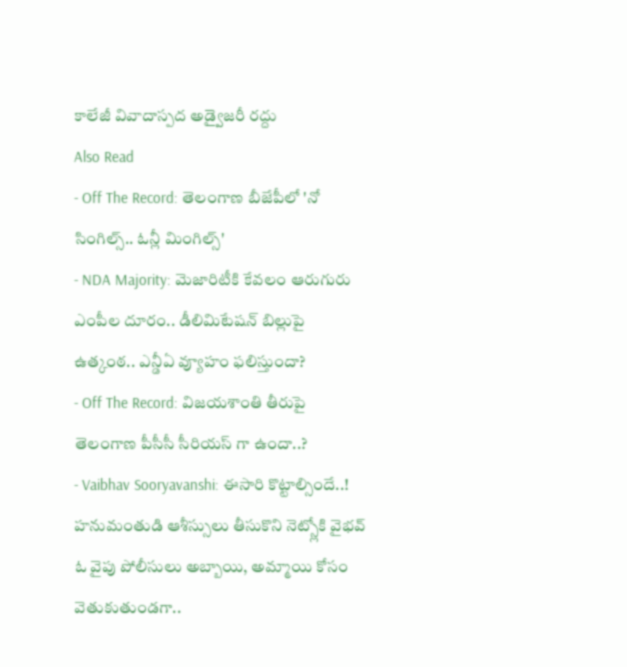కాలేజీ వివాదాస్పద అడ్వైజరీ రద్దు
Also Read
- Off The Record: తెలంగాణ బీజేపీలో 'నో సింగిల్స్.. ఓన్లీ మింగిల్స్'
- NDA Majority: మెజారిటీకి కేవలం ఆరుగురు ఎంపీల దూరం.. డీలిమిటేషన్ బిల్లుపై ఉత్కంఠ.. ఎన్డీఏ వ్యూహం ఫలిస్తుందా?
- Off The Record: విజయశాంతి తీరుపై తెలంగాణ పీసీసీ సీరియస్ గా ఉందా..?
- Vaibhav Sooryavanshi: ఈసారి కొట్టాల్సిందే..! హనుమంతుడి ఆశీస్సులు తీసుకొని నెట్స్లోకి వైభవ్
ఓ వైపు పోలీసులు అబ్బాయి, అమ్మాయి కోసం వెతుకుతుండగా..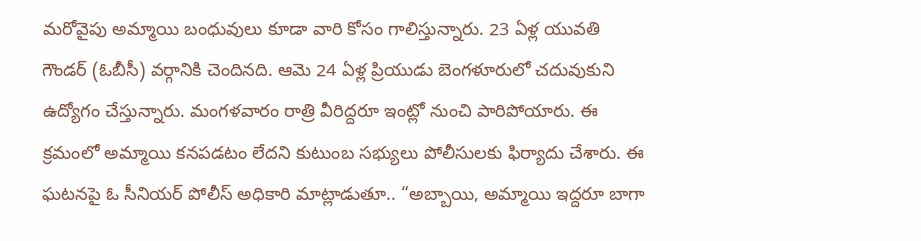మరోవైపు అమ్మాయి బంధువులు కూడా వారి కోసం గాలిస్తున్నారు. 23 ఏళ్ల యువతి గౌండర్ (ఓబీసీ) వర్గానికి చెందినది. ఆమె 24 ఏళ్ల ప్రియుడు బెంగళూరులో చదువుకుని ఉద్యోగం చేస్తున్నారు. మంగళవారం రాత్రి వీరిద్దరూ ఇంట్లో నుంచి పారిపోయారు. ఈ క్రమంలో అమ్మాయి కనపడటం లేదని కుటుంబ సభ్యులు పోలీసులకు ఫిర్యాదు చేశారు. ఈ ఘటనపై ఓ సీనియర్ పోలీస్ అధికారి మాట్లాడుతూ.. “అబ్బాయి, అమ్మాయి ఇద్దరూ బాగా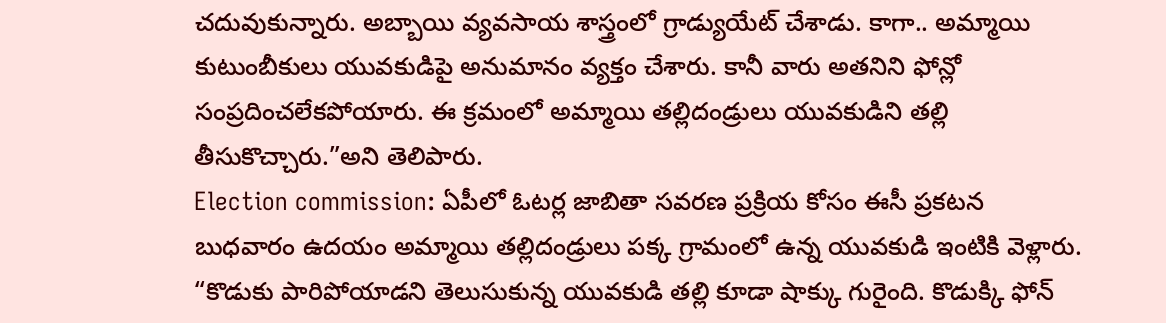చదువుకున్నారు. అబ్బాయి వ్యవసాయ శాస్త్రంలో గ్రాడ్యుయేట్ చేశాడు. కాగా.. అమ్మాయి కుటుంబీకులు యువకుడిపై అనుమానం వ్యక్తం చేశారు. కానీ వారు అతనిని ఫోన్లో సంప్రదించలేకపోయారు. ఈ క్రమంలో అమ్మాయి తల్లిదండ్రులు యువకుడిని తల్లి తీసుకొచ్చారు.”అని తెలిపారు.
Election commission: ఏపీలో ఓటర్ల జాబితా సవరణ ప్రక్రియ కోసం ఈసీ ప్రకటన
బుధవారం ఉదయం అమ్మాయి తల్లిదండ్రులు పక్క గ్రామంలో ఉన్న యువకుడి ఇంటికి వెళ్లారు. “కొడుకు పారిపోయాడని తెలుసుకున్న యువకుడి తల్లి కూడా షాక్కు గురైంది. కొడుక్కి ఫోన్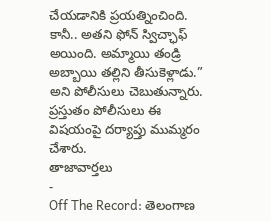చేయడానికి ప్రయత్నించింది. కానీ.. అతని ఫోన్ స్విచ్ఛాఫ్ అయింది. అమ్మాయి తండ్రి అబ్బాయి తల్లిని తీసుకెళ్లాడు.” అని పోలీసులు చెబుతున్నారు. ప్రస్తుతం పోలీసులు ఈ విషయంపై దర్యాప్తు ముమ్మరం చేశారు.
తాజావార్తలు
-
Off The Record: తెలంగాణ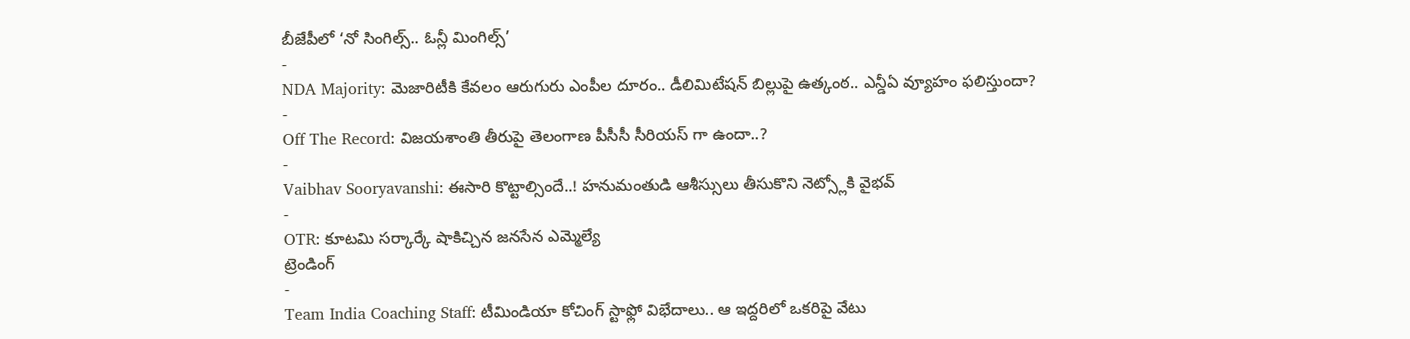బీజేపీలో ‘నో సింగిల్స్.. ఓన్లీ మింగిల్స్’
-
NDA Majority: మెజారిటీకి కేవలం ఆరుగురు ఎంపీల దూరం.. డీలిమిటేషన్ బిల్లుపై ఉత్కంఠ.. ఎన్డీఏ వ్యూహం ఫలిస్తుందా?
-
Off The Record: విజయశాంతి తీరుపై తెలంగాణ పీసీసీ సీరియస్ గా ఉందా..?
-
Vaibhav Sooryavanshi: ఈసారి కొట్టాల్సిందే..! హనుమంతుడి ఆశీస్సులు తీసుకొని నెట్స్లోకి వైభవ్
-
OTR: కూటమి సర్కార్కే షాకిచ్చిన జనసేన ఎమ్మెల్యే
ట్రెండింగ్
-
Team India Coaching Staff: టీమిండియా కోచింగ్ స్టాఫ్లో విభేదాలు.. ఆ ఇద్దరిలో ఒకరిపై వేటు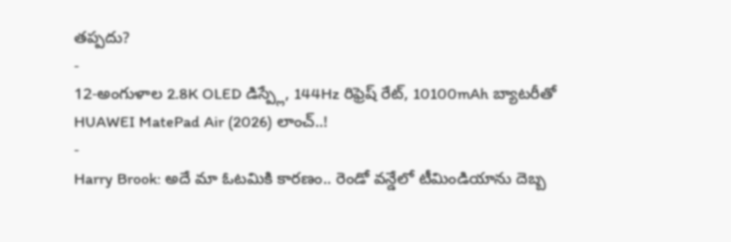తప్పదు?
-
12-అంగుళాల 2.8K OLED డిస్ప్లే, 144Hz రిఫ్రెష్ రేట్, 10100mAh బ్యాటరీతో HUAWEI MatePad Air (2026) లాంచ్..!
-
Harry Brook: అదే మా ఓటమికి కారణం.. రెండో వన్డేలో టీమిండియాను దెబ్బ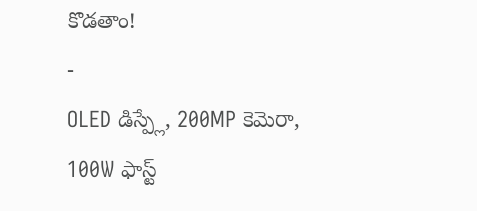కొడతాం!
-
OLED డిస్ప్లే, 200MP కెమెరా, 100W ఫాస్ట్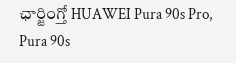ఛార్జింగ్తో HUAWEI Pura 90s Pro, Pura 90s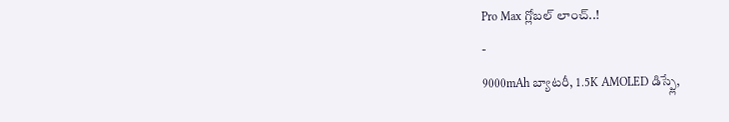Pro Max గ్లోబల్ లాంచ్..!
-
9000mAh బ్యాటరీ, 1.5K AMOLED డిస్ప్లే,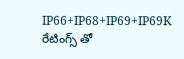IP66+IP68+IP69+IP69K రేటింగ్స్ తో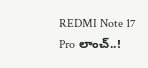REDMI Note 17 Pro లాంచ్..!